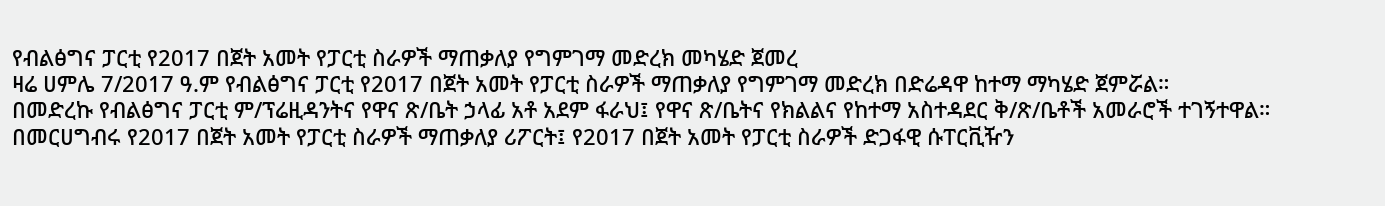የብልፅግና ፓርቲ የ2017 በጀት አመት የፓርቲ ስራዎች ማጠቃለያ የግምገማ መድረክ መካሄድ ጀመረ
ዛሬ ሀምሌ 7/2017 ዓ.ም የብልፅግና ፓርቲ የ2017 በጀት አመት የፓርቲ ስራዎች ማጠቃለያ የግምገማ መድረክ በድሬዳዋ ከተማ ማካሄድ ጀምሯል።
በመድረኩ የብልፅግና ፓርቲ ም/ፕሬዚዳንትና የዋና ጽ/ቤት ኃላፊ አቶ አደም ፋራህ፤ የዋና ጽ/ቤትና የክልልና የከተማ አስተዳደር ቅ/ጽ/ቤቶች አመራሮች ተገኝተዋል።
በመርሀግብሩ የ2017 በጀት አመት የፓርቲ ስራዎች ማጠቃለያ ሪፖርት፤ የ2017 በጀት አመት የፓርቲ ስራዎች ድጋፋዊ ሱፐርቪዥን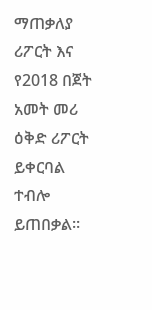ማጠቃለያ ሪፖርት እና የ2018 በጀት አመት መሪ ዕቅድ ሪፖርት ይቀርባል ተብሎ ይጠበቃል።